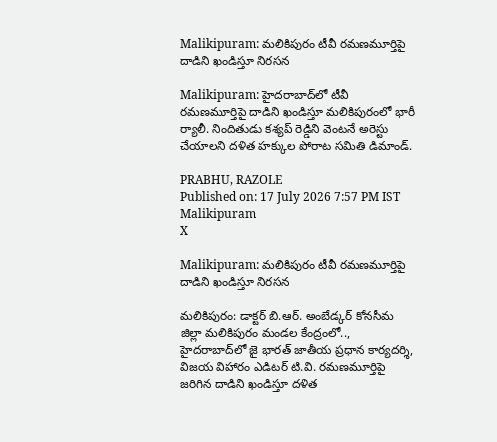Malikipuram: మలికిపురం టీవీ రమణమూర్తిపై దాడిని ఖండిస్తూ నిరసన

Malikipuram: హైదరాబాద్‌లో టీవీ రమణమూర్తిపై దాడిని ఖండిస్తూ మలికిపురంలో భారీ ర్యాలీ. నిందితుడు కశ్యప్ రెడ్డిని వెంటనే అరెస్టు చేయాలని దళిత హక్కుల పోరాట సమితి డిమాండ్.

PRABHU, RAZOLE
Published on: 17 July 2026 7:57 PM IST
Malikipuram
X

Malikipuram: మలికిపురం టీవీ రమణమూర్తిపై దాడిని ఖండిస్తూ నిరసన

మలికిపురం: డాక్టర్ బి.ఆర్. అంబేడ్కర్ కోనసీమ జిల్లా మలికిపురం మండల కేంద్రంలో.., హైదరాబాద్‌లో జై భారత్ జాతీయ ప్రధాన కార్యదర్శి, విజయ విహారం ఎడిటర్ టి.వి. రమణమూర్తిపై జరిగిన దాడిని ఖండిస్తూ దళిత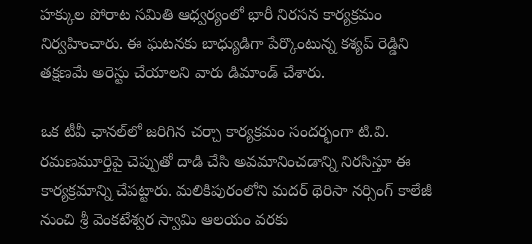హక్కుల పోరాట సమితి ఆధ్వర్యంలో భారీ నిరసన కార్యక్రమం నిర్వహించారు. ఈ ఘటనకు బాధ్యుడిగా పేర్కొంటున్న కశ్యప్ రెడ్డిని తక్షణమే అరెస్టు చేయాలని వారు డిమాండ్ చేశారు.

ఒక టీవీ ఛానల్‌లో జరిగిన చర్చా కార్యక్రమం సందర్భంగా టి.వి. రమణమూర్తిపై చెప్పుతో దాడి చేసి అవమానించడాన్ని నిరసిస్తూ ఈ కార్యక్రమాన్ని చేపట్టారు. మలికిపురంలోని మదర్ థెరిసా నర్సింగ్ కాలేజీ నుంచి శ్రీ వెంకటేశ్వర స్వామి ఆలయం వరకు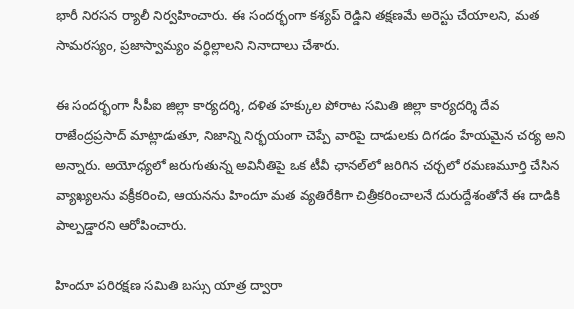భారీ నిరసన ర్యాలీ నిర్వహించారు. ఈ సందర్భంగా కశ్యప్ రెడ్డిని తక్షణమే అరెస్టు చేయాలని, మత సామరస్యం, ప్రజాస్వామ్యం వర్ధిల్లాలని నినాదాలు చేశారు.

ఈ సందర్భంగా సీపీఐ జిల్లా కార్యదర్శి, దళిత హక్కుల పోరాట సమితి జిల్లా కార్యదర్శి దేవ రాజేంద్రప్రసాద్ మాట్లాడుతూ, నిజాన్ని నిర్భయంగా చెప్పే వారిపై దాడులకు దిగడం హేయమైన చర్య అని అన్నారు. అయోధ్యలో జరుగుతున్న అవినీతిపై ఒక టీవీ ఛానల్‌లో జరిగిన చర్చలో రమణమూర్తి చేసిన వ్యాఖ్యలను వక్రీకరించి, ఆయనను హిందూ మత వ్యతిరేకిగా చిత్రీకరించాలనే దురుద్దేశంతోనే ఈ దాడికి పాల్పడ్డారని ఆరోపించారు.

హిందూ పరిరక్షణ సమితి బస్సు యాత్ర ద్వారా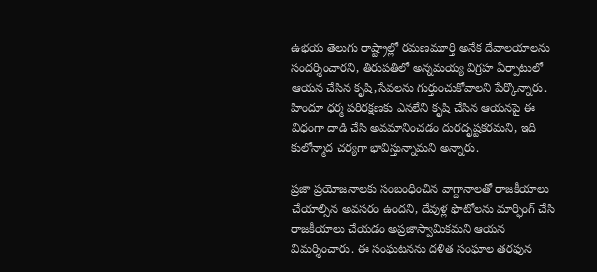ఉభయ తెలుగు రాష్ట్రాల్లో రమణమూర్తి అనేక దేవాలయాలను సందర్శించారని, తిరుపతిలో అన్నమయ్య విగ్రహ ఏర్పాటులో ఆయన చేసిన కృషి,సేవలను గుర్తుంచుకోవాలని పేర్కొన్నారు. హిందూ ధర్మ పరిరక్షణకు ఎనలేని కృషి చేసిన ఆయనపై ఈ విధంగా దాడి చేసి అవమానించడం దురదృష్టకరమని, ఇది కులోన్మాద చర్యగా భావిస్తున్నామని అన్నారు.

ప్రజా ప్రయోజనాలకు సంబంధించిన వాగ్దానాలతో రాజకీయాలు చేయాల్సిన అవసరం ఉందని, దేవుళ్ల ఫొటోలను మార్ఫింగ్ చేసి రాజకీయాలు చేయడం అప్రజాస్వామికమని ఆయన విమర్శించారు. ఈ సంఘటనను దళిత సంఘాల తరఫున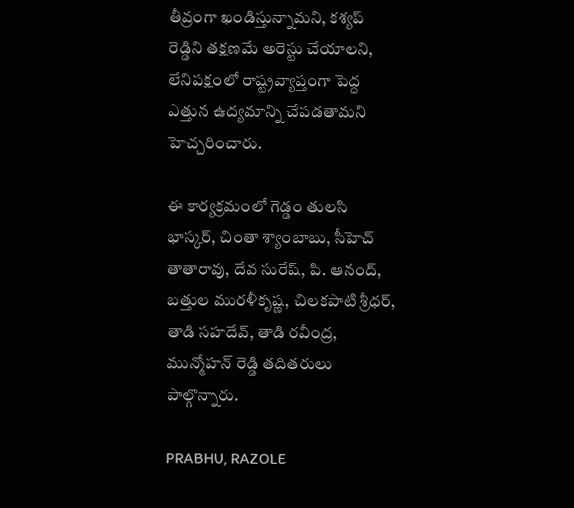తీవ్రంగా ఖండిస్తున్నామని, కశ్యప్ రెడ్డిని తక్షణమే అరెస్టు చేయాలని, లేనిపక్షంలో రాష్ట్రవ్యాప్తంగా పెద్ద ఎత్తున ఉద్యమాన్ని చేపడతామని హెచ్చరించారు.

ఈ కార్యక్రమంలో గెడ్డం తులసి భాస్కర్, చింతా శ్యాంబాబు, సీహెచ్ తాతారావు, దేవ సురేష్, పి. ఆనంద్, బత్తుల మురళీకృష్ణ, చిలకపాటి శ్రీధర్, తాడి సహదేవ్, తాడి రవీంద్ర, మున్మోహన్ రెడ్డి తదితరులు పాల్గొన్నారు.

PRABHU, RAZOLE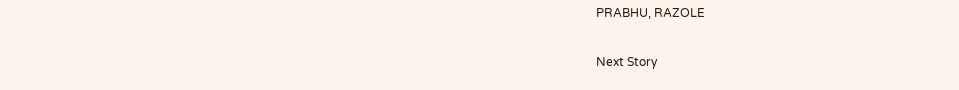PRABHU, RAZOLE

Next Story